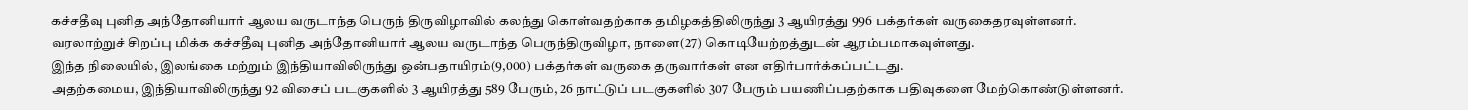கச்சதீவு புனித அந்தோனியார் ஆலய வருடாந்த பெருந் திருவிழாவில் கலந்து கொள்வதற்காக தமிழகத்திலிருந்து 3 ஆயிரத்து 996 பக்தர்கள் வருகைதரவுள்ளனர்.
வரலாற்றுச் சிறப்பு மிக்க கச்சதீவு புனித அந்தோனியார் ஆலய வருடாந்த பெருந்திருவிழா, நாளை(27) கொடியேற்றத்துடன் ஆரம்பமாகவுள்ளது.
இந்த நிலையில், இலங்கை மற்றும் இந்தியாவிலிருந்து ஒன்பதாயிரம்(9,000) பக்தர்கள் வருகை தருவார்கள் என எதிர்பார்க்கப்பட்டது.
அதற்கமைய, இந்தியாவிலிருந்து 92 விசைப் படகுகளில் 3 ஆயிரத்து 589 பேரும், 26 நாட்டுப் படகுகளில் 307 பேரும் பயணிப்பதற்காக பதிவுகளை மேற்கொண்டுள்ளனர்.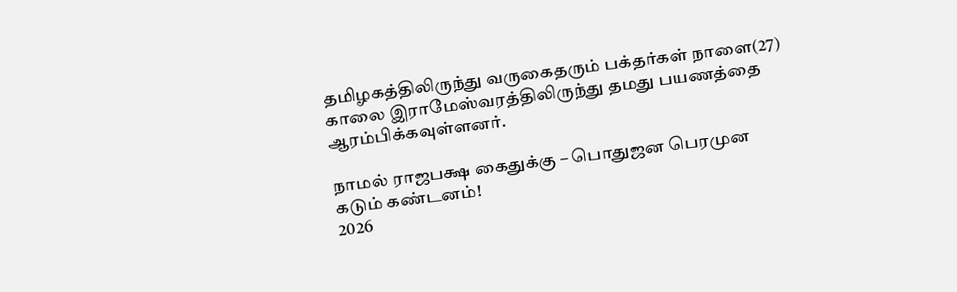தமிழகத்திலிருந்து வருகைதரும் பக்தர்கள் நாளை(27) காலை இராமேஸ்வரத்திலிருந்து தமது பயணத்தை ஆரம்பிக்கவுள்ளனர்.

நாமல் ராஜபக்ஷ கைதுக்கு – பொதுஜன பெரமுன கடும் கண்டனம்!
2026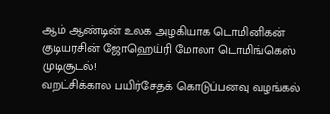ஆம் ஆண்டின் உலக அழகியாக டொமினிகன் குடியரசின் ஜோஹெய்ரி மோலா டொமிங்கெஸ் முடிசூடல்!
வறட்சிக்கால பயிர்சேதக் கொடுப்பனவு வழங்கல்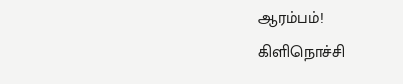ஆரம்பம்!
கிளிநொச்சி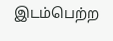இடம்பெற்ற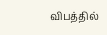விபத்தில்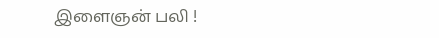இளைஞன் பலி !